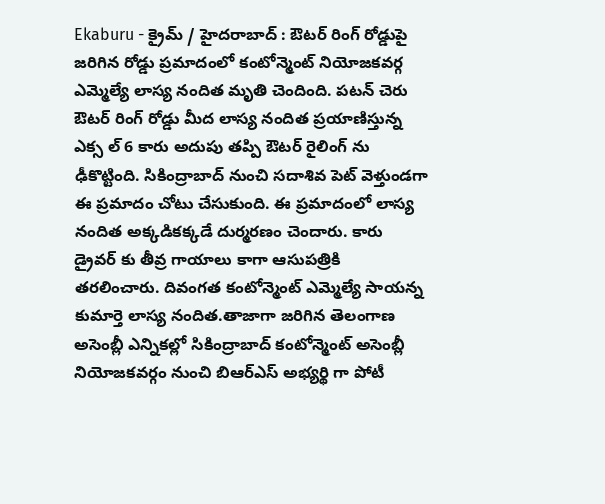Ekaburu - క్రైమ్ / హైదరాబాద్ : ఔటర్ రింగ్ రోడ్డుపై జరిగిన రోడ్డు ప్రమాదంలో కంటోన్మెంట్ నియోజకవర్గ ఎమ్మెల్యే లాస్య నందిత మృతి చెందింది. పటన్ చెరు ఔటర్ రింగ్ రోడ్డు మీద లాస్య నందిత ప్రయాణిస్తున్న ఎక్స ల్ 6 కారు అదుపు తప్పి ఔటర్ రైలింగ్ ను ఢీకొట్టింది. సికింద్రాబాద్ నుంచి సదాశివ పెట్ వెళ్తుండగా ఈ ప్రమాదం చోటు చేసుకుంది. ఈ ప్రమాదంలో లాస్య నందిత అక్కడికక్కడే దుర్మరణం చెందారు. కారు డ్రైవర్ కు తీవ్ర గాయాలు కాగా ఆసుపత్రికి తరలించారు. దివంగత కంటోన్మెంట్ ఎమ్మెల్యే సాయన్న కుమార్తె లాస్య నందిత.తాజాగా జరిగిన తెలంగాణ అసెంబ్లీ ఎన్నికల్లో సికింద్రాబాద్ కంటోన్మెంట్ అసెంబ్లీ నియోజకవర్గం నుంచి బిఆర్ఎస్ అభ్యర్థి గా పోటీ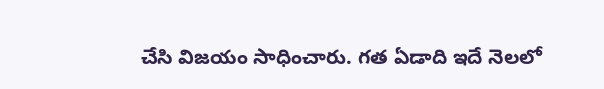చేసి విజయం సాధించారు. గత ఏడాది ఇదే నెలలో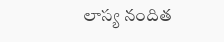లాస్య నందిత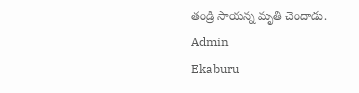తండ్రి సాయన్న మృతి చెందాడు.
Admin
Ekaburu